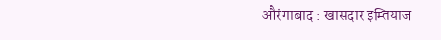औरंगाबाद : खासदार इम्तियाज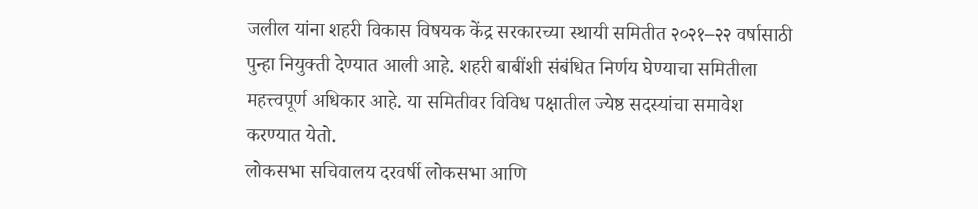जलील यांना शहरी विकास विषयक केंद्र सरकारच्या स्थायी समितीत २०२१–२२ वर्षासाठी पुन्हा नियुक्ती देण्यात आली आहे. शहरी बाबींशी संबंधित निर्णय घेण्याचा समितीला महत्त्वपूर्ण अधिकार आहे. या समितीवर विविध पक्षातील ज्येष्ठ सदस्यांचा समावेश करण्यात येतो.
लोकसभा सचिवालय दरवर्षी लोकसभा आणि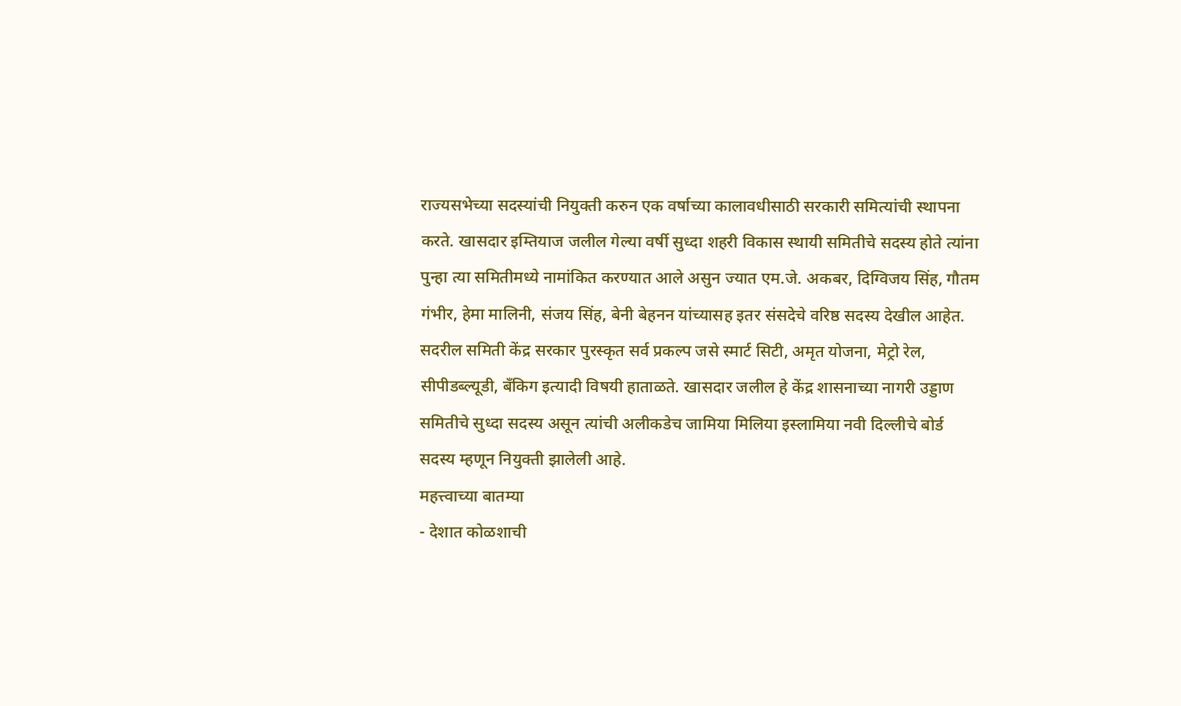राज्यसभेच्या सदस्यांची नियुक्ती करुन एक वर्षाच्या कालावधीसाठी सरकारी समित्यांची स्थापना करते. खासदार इम्तियाज जलील गेल्या वर्षी सुध्दा शहरी विकास स्थायी समितीचे सदस्य होते त्यांना पुन्हा त्या समितीमध्ये नामांकित करण्यात आले असुन ज्यात एम.जे. अकबर, दिग्विजय सिंह, गौतम गंभीर, हेमा मालिनी, संजय सिंह, बेनी बेहनन यांच्यासह इतर संसदेचे वरिष्ठ सदस्य देखील आहेत.
सदरील समिती केंद्र सरकार पुरस्कृत सर्व प्रकल्प जसे स्मार्ट सिटी, अमृत योजना, मेट्रो रेल, सीपीडब्ल्यूडी, बँकिग इत्यादी विषयी हाताळते. खासदार जलील हे केंद्र शासनाच्या नागरी उड्डाण समितीचे सुध्दा सदस्य असून त्यांची अलीकडेच जामिया मिलिया इस्लामिया नवी दिल्लीचे बोर्ड सदस्य म्हणून नियुक्ती झालेली आहे.
महत्त्वाच्या बातम्या
- देशात कोळशाची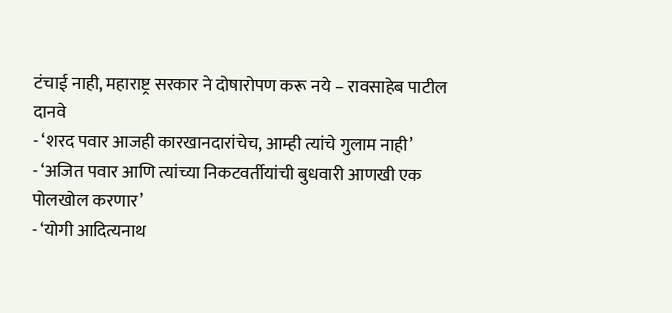टंचाई नाही, महाराष्ट्र सरकार ने दोषारोपण करू नये – रावसाहेब पाटील दानवे
- ‘शरद पवार आजही कारखानदारांचेच, आम्ही त्यांचे गुलाम नाही’
- ‘अजित पवार आणि त्यांच्या निकटवर्तीयांची बुधवारी आणखी एक पोलखोल करणार’
- ‘योगी आदित्यनाथ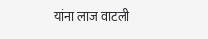यांना लाज वाटली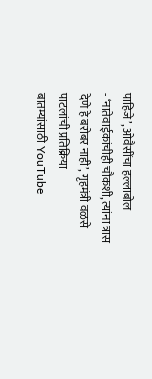पाहिजे’, ओवैसींचा हल्लाबोल
- ‘नातेवाईकांचीही चौकशी, त्यांना त्रास देणे हे बरोबर नाही’, गृहमंत्री वळसे पाटलांची प्रतिक्रिया
बातम्यांसाठी YouTube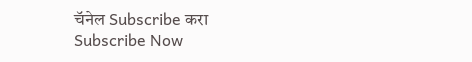चॅनेल Subscribe करा
Subscribe Now